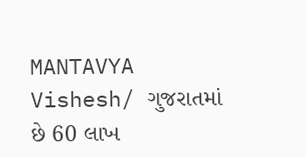MANTAVYA Vishesh/ ગુજરાતમાં છે 60 લાખ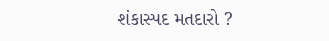શંકાસ્પદ મતદારો ?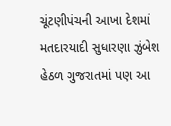ચૂંટણીપંચની આખા દેશમાં મતદારયાદી સુધારણા ઝુંબેશ હેઠળ ગુજરાતમાં પણ આ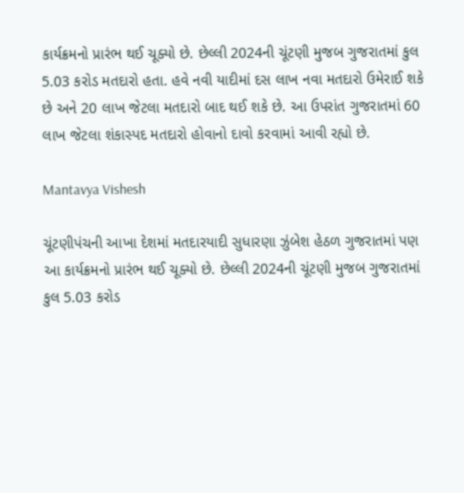કાર્યક્રમનો પ્રારંભ થઈ ચૂક્યો છે. છેલ્લી 2024ની ચૂંટણી મુજબ ગુજરાતમાં કુલ 5.03 કરોડ મતદારો હતા. હવે નવી યાદીમાં દસ લાખ નવા મતદારો ઉમેરાઈ શકે છે અને 20 લાખ જેટલા મતદારો બાદ થઈ શકે છે. આ ઉપરાંત ગુજરાતમાં 60 લાખ જેટલા શંકાસ્પદ મતદારો હોવાનો દાવો કરવામાં આવી રહ્યો છે.

Mantavya Vishesh

ચૂંટણીપંચની આખા દેશમાં મતદારયાદી સુધારણા ઝુંબેશ હેઠળ ગુજરાતમાં પણ આ કાર્યક્રમનો પ્રારંભ થઈ ચૂક્યો છે. છેલ્લી 2024ની ચૂંટણી મુજબ ગુજરાતમાં કુલ 5.03 કરોડ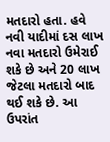મતદારો હતા. હવે નવી યાદીમાં દસ લાખ નવા મતદારો ઉમેરાઈ શકે છે અને 20 લાખ જેટલા મતદારો બાદ થઈ શકે છે. આ ઉપરાંત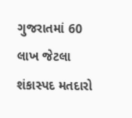ગુજરાતમાં 60 લાખ જેટલા શંકાસ્પદ મતદારો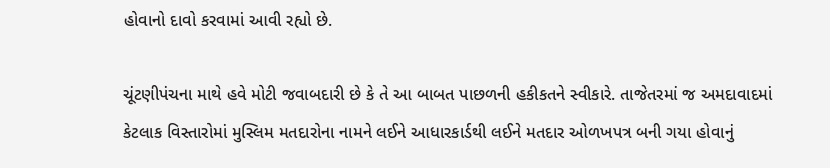હોવાનો દાવો કરવામાં આવી રહ્યો છે.

ચૂંટણીપંચના માથે હવે મોટી જવાબદારી છે કે તે આ બાબત પાછળની હકીકતને સ્વીકારે. તાજેતરમાં જ અમદાવાદમાં કેટલાક વિસ્તારોમાં મુસ્લિમ મતદારોના નામને લઈને આધારકાર્ડથી લઈને મતદાર ઓળખપત્ર બની ગયા હોવાનું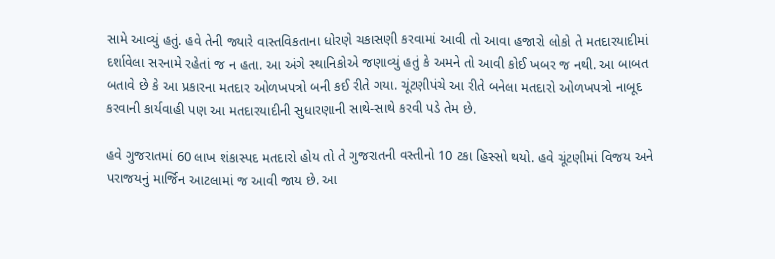સામે આવ્યું હતું. હવે તેની જ્યારે વાસ્તવિકતાના ધોરણે ચકાસણી કરવામાં આવી તો આવા હજારો લોકો તે મતદારયાદીમાં દર્શાવેલા સરનામે રહેતાં જ ન હતા. આ અંગે સ્થાનિકોએ જણાવ્યું હતું કે અમને તો આવી કોઈ ખબર જ નથી. આ બાબત બતાવે છે કે આ પ્રકારના મતદાર ઓળખપત્રો બની કઈ રીતે ગયા. ચૂંટણીપંચે આ રીતે બનેલા મતદારો ઓળખપત્રો નાબૂદ કરવાની કાર્યવાહી પણ આ મતદારયાદીની સુધારણાની સાથે-સાથે કરવી પડે તેમ છે.

હવે ગુજરાતમાં 60 લાખ શંકાસ્પદ મતદારો હોય તો તે ગુજરાતની વસ્તીનો 10 ટકા હિસ્સો થયો. હવે ચૂંટણીમાં વિજય અને પરાજયનું માર્જિન આટલામાં જ આવી જાય છે. આ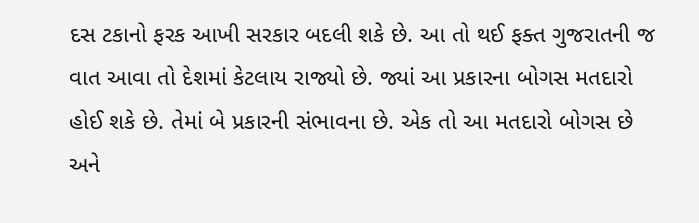દસ ટકાનો ફરક આખી સરકાર બદલી શકે છે. આ તો થઈ ફક્ત ગુજરાતની જ વાત આવા તો દેશમાં કેટલાય રાજ્યો છે. જ્યાં આ પ્રકારના બોગસ મતદારો હોઈ શકે છે. તેમાં બે પ્રકારની સંભાવના છે. એક તો આ મતદારો બોગસ છે અને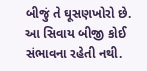બીજું તે ઘૂસણખોરો છે. આ સિવાય બીજી કોઈ સંભાવના રહેતી નથી.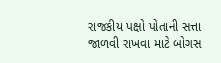રાજકીય પક્ષો પોતાની સત્તા જાળવી રાખવા માટે બોગસ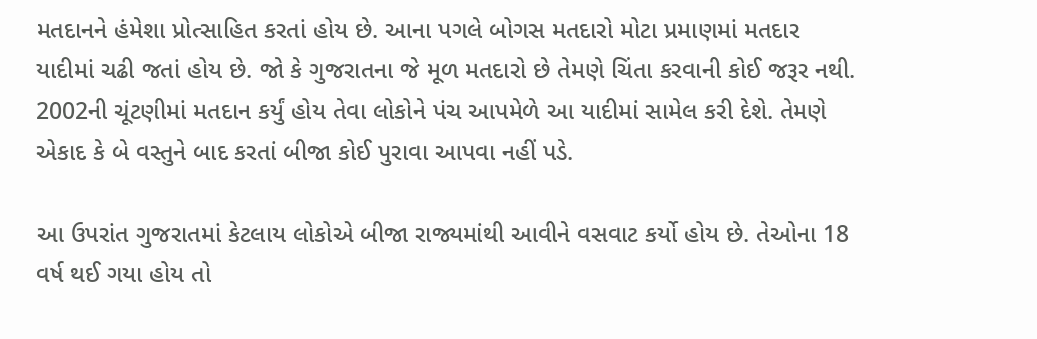મતદાનને હંમેશા પ્રોત્સાહિત કરતાં હોય છે. આના પગલે બોગસ મતદારો મોટા પ્રમાણમાં મતદાર યાદીમાં ચઢી જતાં હોય છે. જો કે ગુજરાતના જે મૂળ મતદારો છે તેમણે ચિંતા કરવાની કોઈ જરૂર નથી. 2002ની ચૂંટણીમાં મતદાન કર્યું હોય તેવા લોકોને પંચ આપમેળે આ યાદીમાં સામેલ કરી દેશે. તેમણે એકાદ કે બે વસ્તુને બાદ કરતાં બીજા કોઈ પુરાવા આપવા નહીં પડે.

આ ઉપરાંત ગુજરાતમાં કેટલાય લોકોએ બીજા રાજ્યમાંથી આવીને વસવાટ કર્યો હોય છે. તેઓના 18 વર્ષ થઈ ગયા હોય તો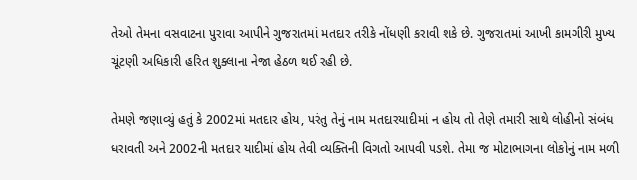તેઓ તેમના વસવાટના પુરાવા આપીને ગુજરાતમાં મતદાર તરીકે નોંધણી કરાવી શકે છે. ગુજરાતમાં આખી કામગીરી મુખ્ય ચૂંટણી અધિકારી હરિત શુક્લાના નેજા હેઠળ થઈ રહી છે.

તેમણે જણાવ્યું હતું કે 2002માં મતદાર હોય, પરંતુ તેનું નામ મતદારયાદીમાં ન હોય તો તેણે તમારી સાથે લોહીનો સંબંધ ધરાવતી અને 2002ની મતદાર યાદીમાં હોય તેવી વ્યક્તિની વિગતો આપવી પડશે. તેમા જ મોટાભાગના લોકોનું નામ મળી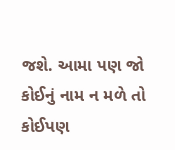જશે. આમા પણ જો કોઈનું નામ ન મળે તો કોઈપણ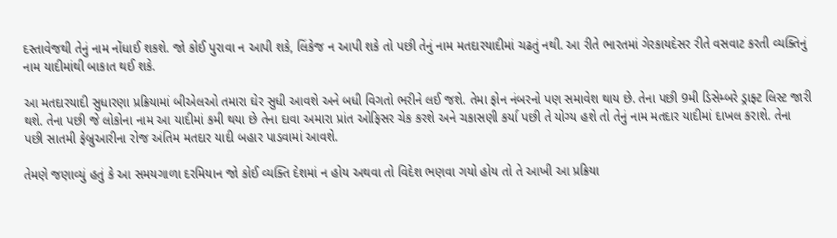દસ્તાવેજથી તેનું નામ નોંધાઈ શકશે. જો કોઈ પુરાવા ન આપી શકે, લિંકેજ ન આપી શકે તો પછી તેનું નામ મતદારયાદીમાં ચઢતું નથી. આ રીતે ભારતમાં ગેરકાયદેસર રીતે વસવાટ કરતી વ્યક્તિનું નામ યાદીમાંથી બાકાત થઈ શકે.

આ મતદારયાદી સુધારણા પ્રક્રિયામાં બીએલઓ તમારા ઘેર સુધી આવશે અને બધી વિગતો ભરીને લઈ જશે. તેમા ફોન નંબરનો પણ સમાવેશ થાય છે. તેના પછી 9મી ડિસેમ્બરે ડ્રાફ્ટ લિસ્ટ જારી થશે. તેના પછી જે લોકોના નામ આ યાદીમાં કમી થયા છે તેના દાવા અમારા પ્રાંત ઓફિસર ચેક કરશે અને ચકાસણી કર્યા પછી તે યોગ્ય હશે તો તેનું નામ મતદાર યાદીમાં દાખલ કરાશે. તેના પછી સાતમી ફેબ્રુઆરીના રોજ અંતિમ મતદાર યાદી બહાર પાડવામાં આવશે.

તેમણે જણાવ્યું હતું કે આ સમયગાળા દરમિયાન જો કોઈ વ્યક્તિ દેશમાં ન હોય અથવા તો વિદેશ ભણવા ગયો હોય તો તે આખી આ પ્રક્રિયા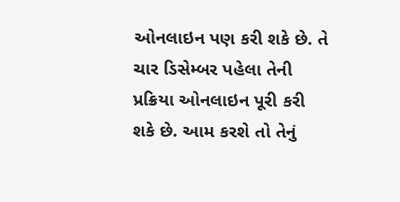ઓનલાઇન પણ કરી શકે છે. તે ચાર ડિસેમ્બર પહેલા તેની પ્રક્રિયા ઓનલાઇન પૂરી કરી શકે છે. આમ કરશે તો તેનું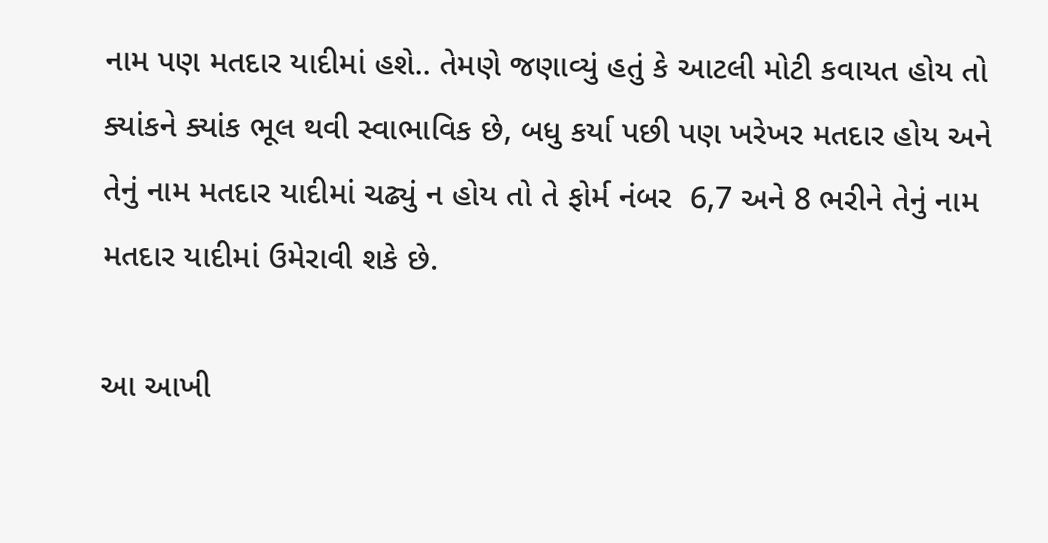નામ પણ મતદાર યાદીમાં હશે.. તેમણે જણાવ્યું હતું કે આટલી મોટી કવાયત હોય તો ક્યાંકને ક્યાંક ભૂલ થવી સ્વાભાવિક છે, બધુ કર્યા પછી પણ ખરેખર મતદાર હોય અને તેનું નામ મતદાર યાદીમાં ચઢ્યું ન હોય તો તે ફોર્મ નંબર  6,7 અને 8 ભરીને તેનું નામ મતદાર યાદીમાં ઉમેરાવી શકે છે.

આ આખી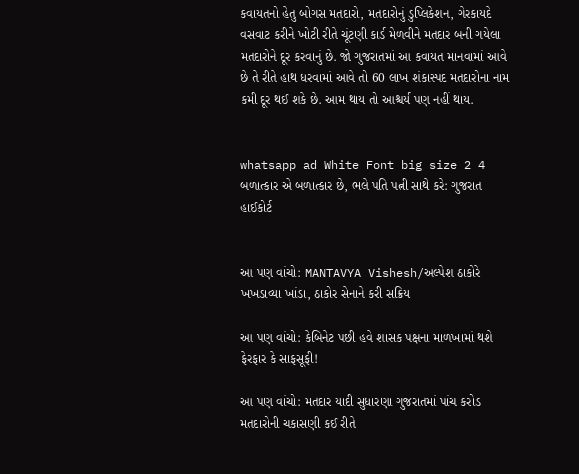કવાયતનો હેતુ બોગસ મતદારો, મતદારોનું ડુપ્લિકેશન, ગેરકાયદે વસવાટ કરીને ખોટી રીતે ચૂંટણી કાર્ડ મેળવીને મતદાર બની ગયેલા મતદારોને દૂર કરવાનું છે. જો ગુજરાતમાં આ કવાયત માનવામાં આવે છે તે રીતે હાથ ધરવામાં આવે તો 60 લાખ શંકાસ્પદ મતદારોના નામ કમી દૂર થઈ શકે છે. આમ થાય તો આશ્ચર્ય પણ નહીં થાય.


whatsapp ad White Font big size 2 4 બળાત્કાર એ બળાત્કાર છે, ભલે પતિ પત્ની સાથે કરે: ગુજરાત હાઈકોર્ટ


આ પણ વાંચો: MANTAVYA Vishesh/અલ્પેશ ઠાકોરે ખખડાવ્યા ખાંડા, ઠાકોર સેનાને કરી સક્રિય

આ પણ વાંચો: કેબિનેટ પછી હવે શાસક પક્ષના માળખામાં થશે ફેરફાર કે સાફસૂફી!

આ પણ વાંચો: મતદાર યાદી સુધારણા ગુજરાતમાં પાંચ કરોડ મતદારોની ચકાસણી કઈ રીતે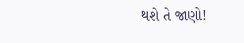થશે તે જાણો!